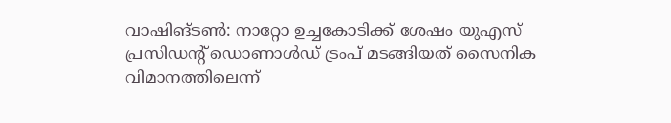വാഷിങ്ടൺ: നാറ്റോ ഉച്ചകോടിക്ക് ശേഷം യുഎസ് പ്രസിഡന്റ് ഡൊണാൾഡ് ട്രംപ് മടങ്ങിയത് സൈനിക വിമാനത്തിലെന്ന്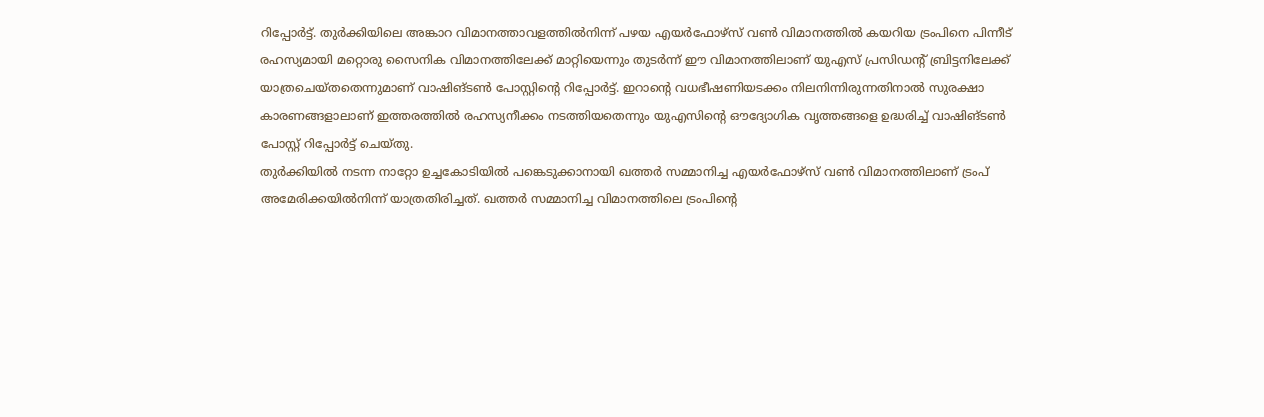റിപ്പോർട്ട്. തുർക്കിയിലെ അങ്കാറ വിമാനത്താവളത്തിൽനിന്ന് പഴയ എയർഫോഴ്സ് വൺ വിമാനത്തിൽ കയറിയ ട്രംപിനെ പിന്നീട് രഹസ്യമായി മറ്റൊരു സൈനിക വിമാനത്തിലേക്ക് മാറ്റിയെന്നും തുടർന്ന് ഈ വിമാനത്തിലാണ് യുഎസ് പ്രസിഡന്റ് ബ്രിട്ടനിലേക്ക് യാത്രചെയ്തതെന്നുമാണ് വാഷിങ്ടൺ പോസ്റ്റിന്റെ റിപ്പോർട്ട്. ഇറാന്റെ വധഭീഷണിയടക്കം നിലനിന്നിരുന്നതിനാൽ സുരക്ഷാ കാരണങ്ങളാലാണ് ഇത്തരത്തിൽ രഹസ്യനീക്കം നടത്തിയതെന്നും യുഎസിന്റെ ഔദ്യോഗിക വൃത്തങ്ങളെ ഉദ്ധരിച്ച് വാഷിങ്ടൺ പോസ്റ്റ് റിപ്പോർട്ട് ചെയ്തു.
തുർക്കിയിൽ നടന്ന നാറ്റോ ഉച്ചകോടിയിൽ പങ്കെടുക്കാനായി ഖത്തർ സമ്മാനിച്ച എയർഫോഴ്സ് വൺ വിമാനത്തിലാണ് ട്രംപ് അമേരിക്കയിൽനിന്ന് യാത്രതിരിച്ചത്. ഖത്തർ സമ്മാനിച്ച വിമാനത്തിലെ ട്രംപിന്റെ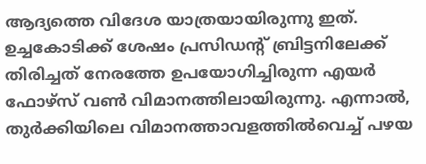ആദ്യത്തെ വിദേശ യാത്രയായിരുന്നു ഇത്. ഉച്ചകോടിക്ക് ശേഷം പ്രസിഡന്റ് ബ്രിട്ടനിലേക്ക് തിരിച്ചത് നേരത്തേ ഉപയോഗിച്ചിരുന്ന എയർ ഫോഴ്സ് വൺ വിമാനത്തിലായിരുന്നു. എന്നാൽ, തുർക്കിയിലെ വിമാനത്താവളത്തിൽവെച്ച് പഴയ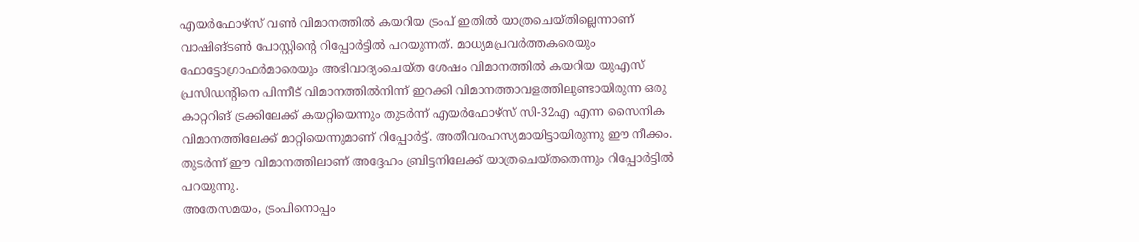എയർഫോഴ്സ് വൺ വിമാനത്തിൽ കയറിയ ട്രംപ് ഇതിൽ യാത്രചെയ്തില്ലെന്നാണ് വാഷിങ്ടൺ പോസ്റ്റിന്റെ റിപ്പോർട്ടിൽ പറയുന്നത്. മാധ്യമപ്രവർത്തകരെയും ഫോട്ടോഗ്രാഫർമാരെയും അഭിവാദ്യംചെയ്ത ശേഷം വിമാനത്തിൽ കയറിയ യുഎസ് പ്രസിഡന്റിനെ പിന്നീട് വിമാനത്തിൽനിന്ന് ഇറക്കി വിമാനത്താവളത്തിലുണ്ടായിരുന്ന ഒരു കാറ്ററിങ് ട്രക്കിലേക്ക് കയറ്റിയെന്നും തുടർന്ന് എയർഫോഴ്സ് സി-32എ എന്ന സൈനിക വിമാനത്തിലേക്ക് മാറ്റിയെന്നുമാണ് റിപ്പോർട്ട്. അതീവരഹസ്യമായിട്ടായിരുന്നു ഈ നീക്കം. തുടർന്ന് ഈ വിമാനത്തിലാണ് അദ്ദേഹം ബ്രിട്ടനിലേക്ക് യാത്രചെയ്തതെന്നും റിപ്പോർട്ടിൽ പറയുന്നു.
അതേസമയം, ട്രംപിനൊപ്പം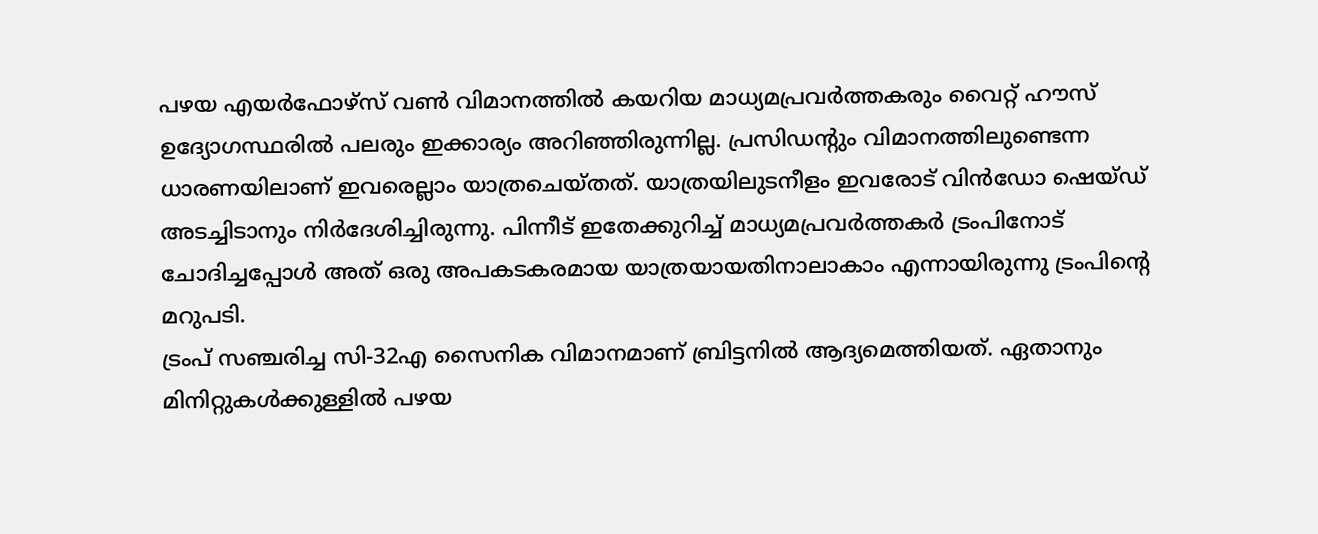പഴയ എയർഫോഴ്സ് വൺ വിമാനത്തിൽ കയറിയ മാധ്യമപ്രവർത്തകരും വൈറ്റ് ഹൗസ് ഉദ്യോഗസ്ഥരിൽ പലരും ഇക്കാര്യം അറിഞ്ഞിരുന്നില്ല. പ്രസിഡന്റും വിമാനത്തിലുണ്ടെന്ന ധാരണയിലാണ് ഇവരെല്ലാം യാത്രചെയ്തത്. യാത്രയിലുടനീളം ഇവരോട് വിൻഡോ ഷെയ്ഡ് അടച്ചിടാനും നിർദേശിച്ചിരുന്നു. പിന്നീട് ഇതേക്കുറിച്ച് മാധ്യമപ്രവർത്തകർ ട്രംപിനോട് ചോദിച്ചപ്പോൾ അത് ഒരു അപകടകരമായ യാത്രയായതിനാലാകാം എന്നായിരുന്നു ട്രംപിന്റെ മറുപടി.
ട്രംപ് സഞ്ചരിച്ച സി-32എ സൈനിക വിമാനമാണ് ബ്രിട്ടനിൽ ആദ്യമെത്തിയത്. ഏതാനും മിനിറ്റുകൾക്കുള്ളിൽ പഴയ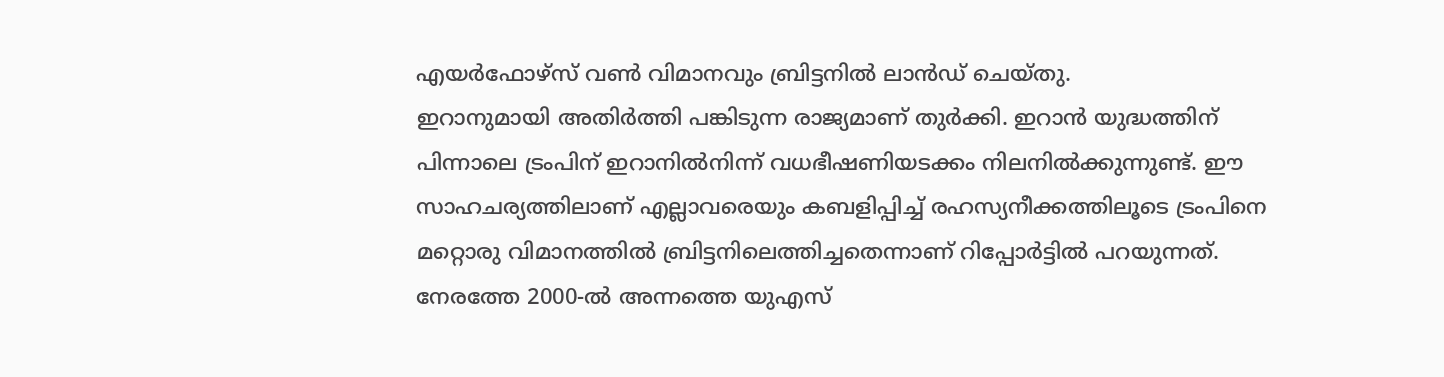എയർഫോഴ്സ് വൺ വിമാനവും ബ്രിട്ടനിൽ ലാൻഡ് ചെയ്തു.
ഇറാനുമായി അതിർത്തി പങ്കിടുന്ന രാജ്യമാണ് തുർക്കി. ഇറാൻ യുദ്ധത്തിന് പിന്നാലെ ട്രംപിന് ഇറാനിൽനിന്ന് വധഭീഷണിയടക്കം നിലനിൽക്കുന്നുണ്ട്. ഈ സാഹചര്യത്തിലാണ് എല്ലാവരെയും കബളിപ്പിച്ച് രഹസ്യനീക്കത്തിലൂടെ ട്രംപിനെ മറ്റൊരു വിമാനത്തിൽ ബ്രിട്ടനിലെത്തിച്ചതെന്നാണ് റിപ്പോർട്ടിൽ പറയുന്നത്. നേരത്തേ 2000-ൽ അന്നത്തെ യുഎസ്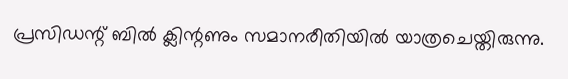പ്രസിഡന്റ് ബിൽ ക്ലിന്റണും സമാനരീതിയിൽ യാത്രചെയ്തിരുന്നു.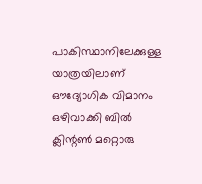പാകിസ്ഥാനിലേക്കുള്ള യാത്രയിലാണ് ഔദ്യോഗിക വിമാനം ഒഴിവാക്കി ബിൽ ക്ലിന്റൺ മറ്റൊരു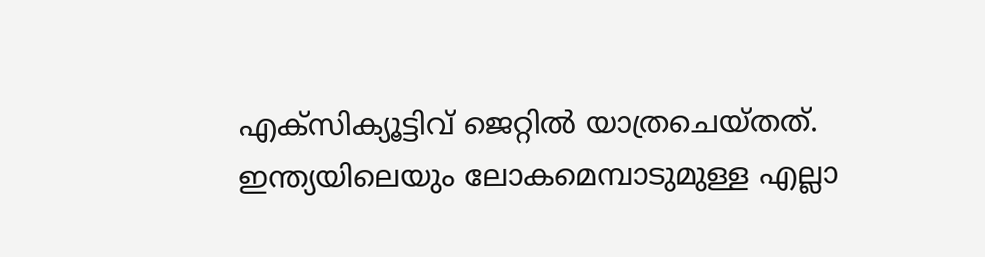എക്സിക്യൂട്ടിവ് ജെറ്റിൽ യാത്രചെയ്തത്.
ഇന്ത്യയിലെയും ലോകമെമ്പാടുമുള്ള എല്ലാ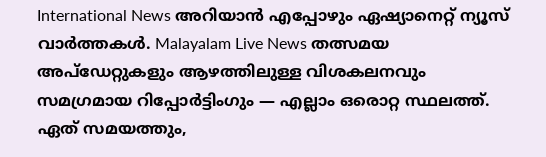International News അറിയാൻ എപ്പോഴും ഏഷ്യാനെറ്റ് ന്യൂസ് വാർത്തകൾ. Malayalam Live News തത്സമയ അപ്ഡേറ്റുകളും ആഴത്തിലുള്ള വിശകലനവും സമഗ്രമായ റിപ്പോർട്ടിംഗും — എല്ലാം ഒരൊറ്റ സ്ഥലത്ത്. ഏത് സമയത്തും,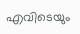എവിടെയും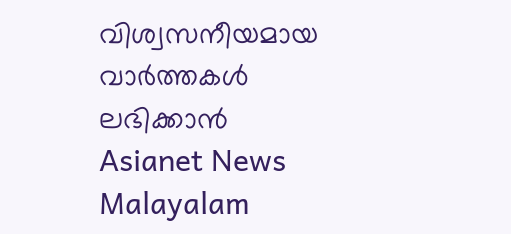വിശ്വസനീയമായ വാർത്തകൾ ലഭിക്കാൻ Asianet News Malayalam